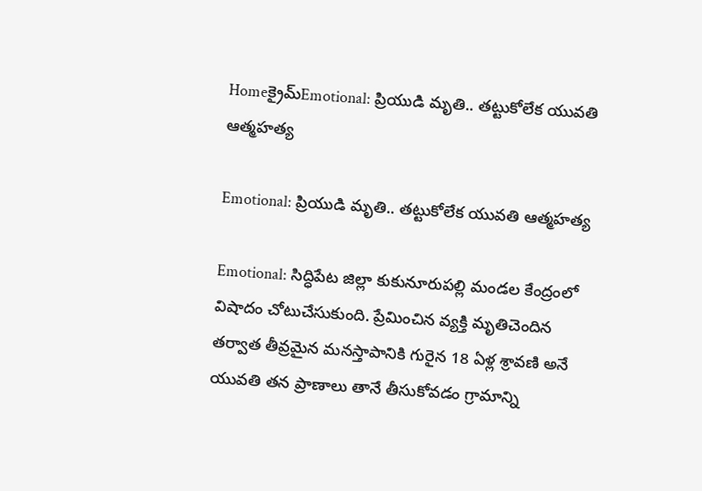Homeక్రైమ్Emotional: ప్రియుడి మృతి.. తట్టుకోలేక యువతి ఆత్మహత్య

Emotional: ప్రియుడి మృతి.. తట్టుకోలేక యువతి ఆత్మహత్య

Emotional: సిద్ధిపేట జిల్లా కుకునూరుపల్లి మండల కేంద్రంలో విషాదం చోటుచేసుకుంది. ప్రేమించిన వ్యక్తి మృతిచెందిన తర్వాత తీవ్రమైన మనస్తాపానికి గురైన 18 ఏళ్ల శ్రావణి అనే యువతి తన ప్రాణాలు తానే తీసుకోవడం గ్రామాన్ని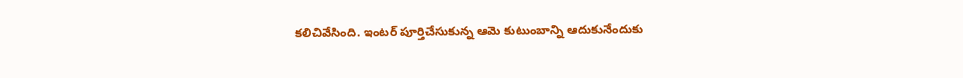కలిచివేసింది. ఇంటర్‌ పూర్తిచేసుకున్న ఆమె కుటుంబాన్ని ఆదుకునేందుకు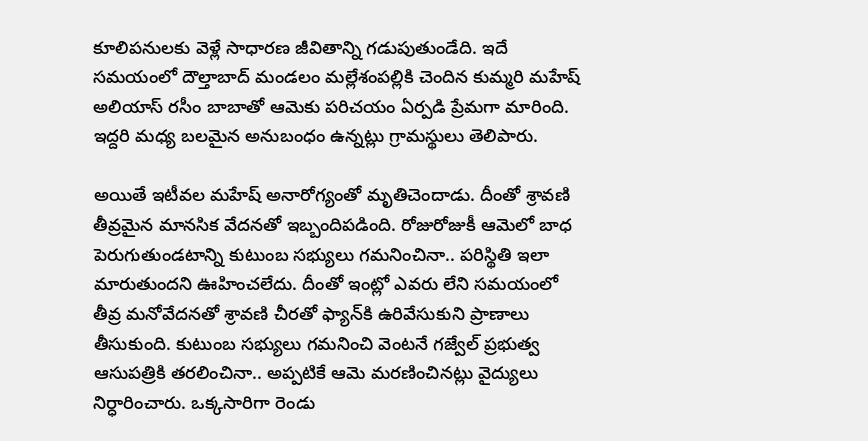కూలిపనులకు వెళ్లే సాధారణ జీవితాన్ని గడుపుతుండేది. ఇదే సమయంలో దౌల్తాబాద్ మండలం మల్లేశంపల్లికి చెందిన కుమ్మరి మహేష్ అలియాస్ రసీం బాబాతో ఆమెకు పరిచయం ఏర్పడి ప్రేమగా మారింది. ఇద్దరి మధ్య బలమైన అనుబంధం ఉన్నట్లు గ్రామస్థులు తెలిపారు.

అయితే ఇటీవల మహేష్ అనారోగ్యంతో మృతిచెందాడు. దీంతో శ్రావణి తీవ్రమైన మానసిక వేదనతో ఇబ్బందిపడింది. రోజురోజుకీ ఆమెలో బాధ పెరుగుతుండటాన్ని కుటుంబ సభ్యులు గమనించినా.. పరిస్థితి ఇలా మారుతుందని ఊహించలేదు. దీంతో ఇంట్లో ఎవరు లేని సమయంలో తీవ్ర మనోవేదనతో శ్రావణి చీరతో ఫ్యాన్‌కి ఉరివేసుకుని ప్రాణాలు తీసుకుంది. కుటుంబ సభ్యులు గమనించి వెంటనే గజ్వేల్ ప్రభుత్వ ఆసుపత్రికి తరలించినా.. అప్పటికే ఆమె మరణించినట్లు వైద్యులు నిర్ధారించారు. ఒక్కసారిగా రెండు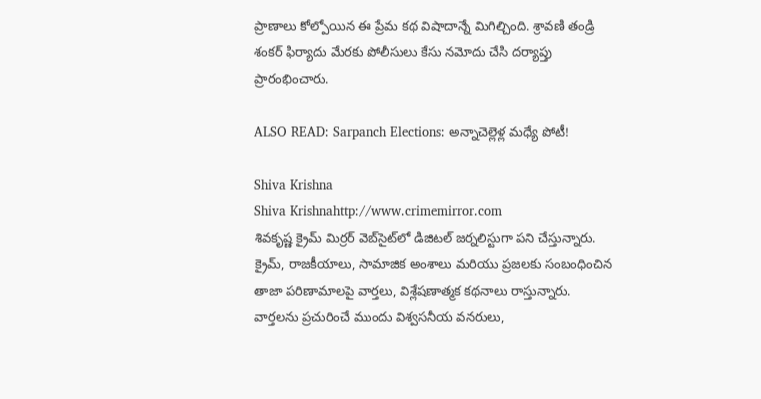ప్రాణాలు కోల్పోయిన ఈ ప్రేమ కథ విషాదాన్నే మిగిల్చింది. శ్రావణి తండ్రి శంకర్ ఫిర్యాదు మేరకు పోలీసులు కేసు నమోదు చేసి దర్యాప్తు ప్రారంభించారు.

ALSO READ: Sarpanch Elections: అన్నాచెల్లెళ్ల మధ్యే పోటీ!

Shiva Krishna
Shiva Krishnahttp://www.crimemirror.com
శివకృష్ణ క్రైమ్ మిర్రర్ వెబ్‌సైట్‌లో డిజిటల్ జర్నలిస్టుగా పని చేస్తున్నారు. క్రైమ్, రాజకీయాలు, సామాజిక అంశాలు మరియు ప్రజలకు సంబంధించిన తాజా పరిణామాలపై వార్తలు, విశ్లేషణాత్మక కథనాలు రాస్తున్నారు. వార్తలను ప్రచురించే ముందు విశ్వసనీయ వనరులు,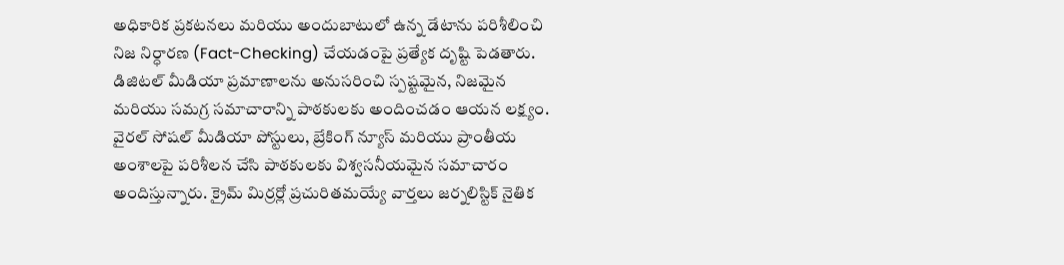అధికారిక ప్రకటనలు మరియు అందుబాటులో ఉన్న డేటాను పరిశీలించి నిజ నిర్ధారణ (Fact-Checking) చేయడంపై ప్రత్యేక దృష్టి పెడతారు. డిజిటల్ మీడియా ప్రమాణాలను అనుసరించి స్పష్టమైన, నిజమైన మరియు సమగ్ర సమాచారాన్ని పాఠకులకు అందించడం ఆయన లక్ష్యం. వైరల్ సోషల్ మీడియా పోస్టులు, బ్రేకింగ్ న్యూస్ మరియు ప్రాంతీయ అంశాలపై పరిశీలన చేసి పాఠకులకు విశ్వసనీయమైన సమాచారం అందిస్తున్నారు. క్రైమ్ మిర్రర్లో ప్రచురితమయ్యే వార్తలు జర్నలిస్టిక్ నైతిక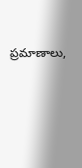ప్రమాణాలు,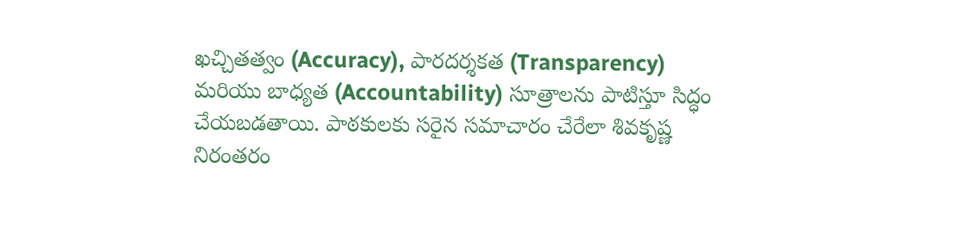ఖచ్చితత్వం (Accuracy), పారదర్శకత (Transparency) మరియు బాధ్యత (Accountability) సూత్రాలను పాటిస్తూ సిద్ధం చేయబడతాయి. పాఠకులకు సరైన సమాచారం చేరేలా శివకృష్ణ నిరంతరం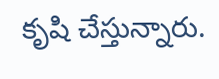కృషి చేస్తున్నారు.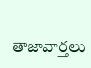తాజావార్తలు